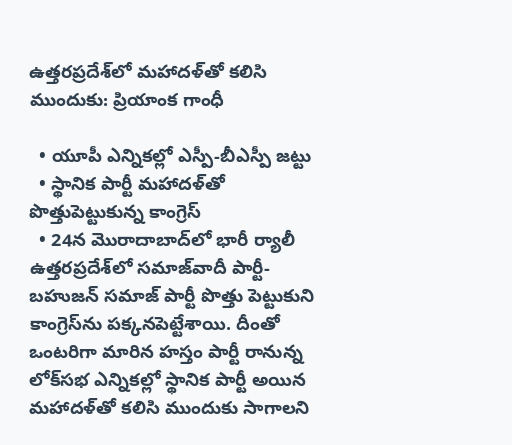ఉత్తరప్రదేశ్‌లో మహాదళ్‌తో కలిసి ముందుకు: ప్రియాంక గాంధీ

  • యూపీ ఎన్నికల్లో ఎస్పీ-బీఎస్పీ జట్టు
  • స్థానిక పార్టీ మహాదళ్‌తో పొత్తుపెట్టుకున్న కాంగ్రెస్
  • 24న మొరాదాబాద్‌లో భారీ ర్యాలీ
ఉత్తరప్రదేశ్‌లో సమాజ్‌వాదీ పార్టీ-బహుజన్ సమాజ్ పార్టీ పొత్తు పెట్టుకుని కాంగ్రెస్‌ను పక్కనపెట్టేశాయి. దీంతో ఒంటరిగా మారిన హస్తం పార్టీ రానున్న లోక్‌సభ ఎన్నికల్లో స్థానిక పార్టీ అయిన మహాదళ్‌తో కలిసి ముందుకు సాగాలని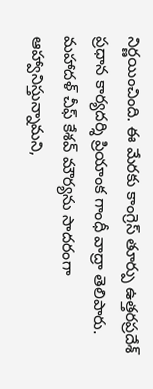నిర్ణయించింది. ఈ మేరకు కాంగ్రెస్ తూర్పు ఉత్తరప్రదేశ్ ప్రధాన కార్యదర్శి ప్రియాంక గాంధీ వాద్రా తెలిపారు. మహాదళ్ చీఫ్ కేశవ్ మౌర్యను సాదరంగా ఆహ్వానిస్తున్నామని,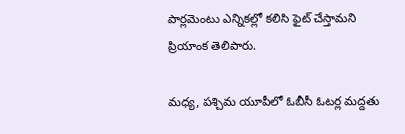పార్లమెంటు ఎన్నికల్లో కలిసి ఫైట్ చేస్తామని ప్రియాంక తెలిపారు.

మధ్య, పశ్చిమ యూపీలో ఓబీసీ ఓటర్ల మద్దతు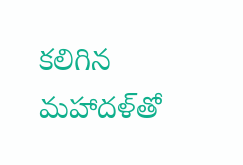కలిగిన మహాదళ్‌తో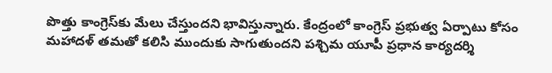పొత్తు కాంగ్రెస్‌కు మేలు చేస్తుందని భావిస్తున్నారు. కేంద్రంలో కాంగ్రెస్ ప్రభుత్వ ఏర్పాటు కోసం మహాదళ్ తమతో కలిసి ముందుకు సాగుతుందని పశ్చిమ యూపీ ప్రధాన కార్యదర్శి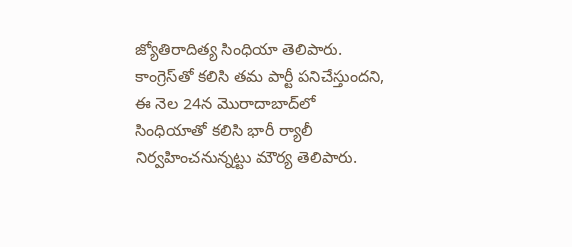జ్యోతిరాదిత్య సింధియా తెలిపారు. కాంగ్రెస్‌తో కలిసి తమ పార్టీ పనిచేస్తుందని, ఈ నెల 24న మొరాదాబాద్‌లో సింధియాతో కలిసి భారీ ర్యాలీ నిర్వహించనున్నట్టు మౌర్య తెలిపారు.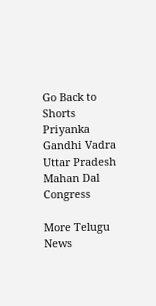Go Back to Shorts
Priyanka Gandhi Vadra
Uttar Pradesh
Mahan Dal
Congress

More Telugu News